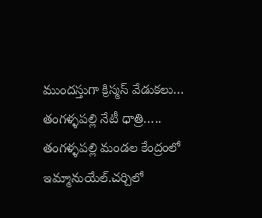ముందస్తుగా క్రిస్మస్ వేడుకలు…
తంగళ్ళపల్లి నేటీ ధాత్రి…..
తంగళ్ళపల్లి మండల కేంద్రంలో ఇమ్మానుయేల్.చర్చిలో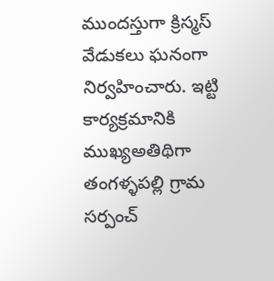ముందస్తుగా క్రిస్మస్ వేడుకలు ఘనంగా నిర్వహించారు. ఇట్టి కార్యక్రమానికి ముఖ్యఅతిథిగా తంగళ్ళపల్లి గ్రామ సర్పంచ్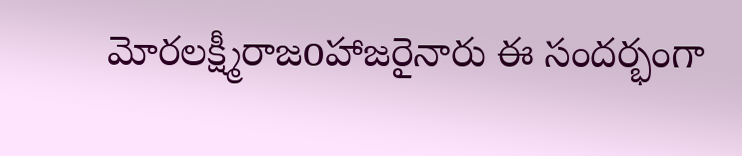మోరలక్ష్మీరాజoహాజరైనారు ఈ సందర్భంగా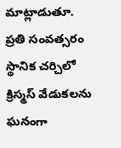మాట్లాడుతూ. ప్రతి సంవత్సరం స్థానిక చర్చిలో క్రిస్మస్ వేడుకలను ఘనంగా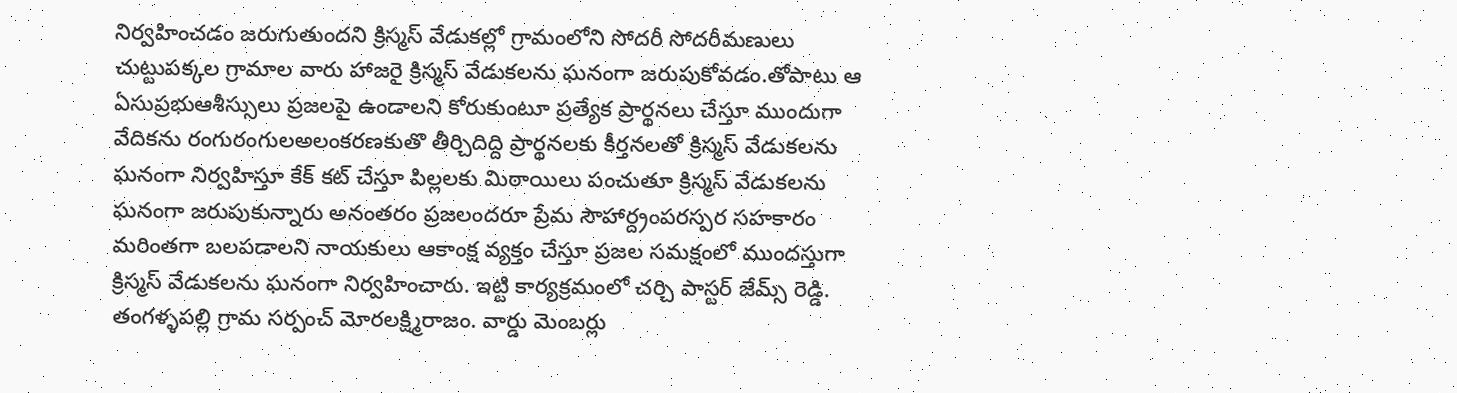నిర్వహించడం జరుగుతుందని క్రిస్మస్ వేడుకల్లో గ్రామంలోని సోదరీ సోదరీమణులు చుట్టుపక్కల గ్రామాల వారు హాజరై క్రిస్మస్ వేడుకలను ఘనంగా జరుపుకోవడం.తోపాటు ఆ ఏసుప్రభుఆశీస్సులు ప్రజలపై ఉండాలని కోరుకుంటూ ప్రత్యేక ప్రార్థనలు చేస్తూ ముందుగా వేదికను రంగురంగులఅలంకరణకుతొ తీర్చిదిద్ది ప్రార్థనలకు కీర్తనలతో క్రిస్మస్ వేడుకలను ఘనంగా నిర్వహిస్తూ కేక్ కట్ చేస్తూ పిల్లలకు మిఠాయిలు పంచుతూ క్రిస్మస్ వేడుకలను ఘనంగా జరుపుకున్నారు అనంతరం ప్రజలందరూ ప్రేమ సౌహార్ద్రంపరస్పర సహకారం మరింతగా బలపడాలని నాయకులు ఆకాంక్ష వ్యక్తం చేస్తూ ప్రజల సమక్షంలో ముందస్తుగా క్రిస్మస్ వేడుకలను ఘనంగా నిర్వహించారు. ఇట్టి కార్యక్రమంలో చర్చి పాస్టర్ జేమ్స్ రెడ్డి. తంగళ్ళపల్లి గ్రామ సర్పంచ్ మోరలక్ష్మిరాజం. వార్డు మెంబర్లు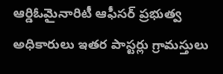ఆర్డిఓమైనారిటీ ఆఫీసర్ ప్రభుత్వ అధికారులు ఇతర పాస్టర్లు గ్రామస్తులు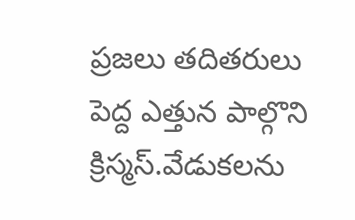ప్రజలు తదితరులు పెద్ద ఎత్తున పాల్గొని క్రిస్మస్.వేడుకలను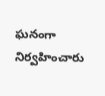ఘనంగా నిర్వహించారు